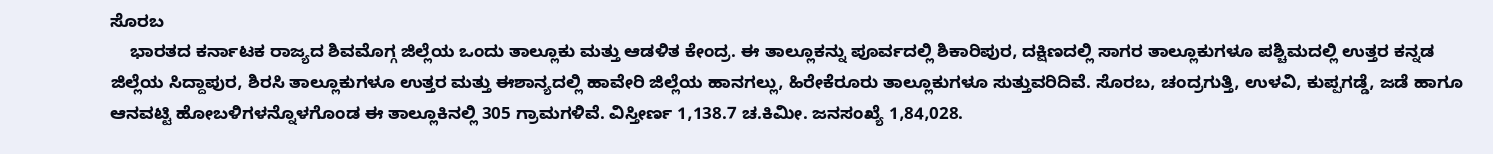ಸೊರಬ
    ಭಾರತದ ಕರ್ನಾಟಕ ರಾಜ್ಯದ ಶಿವಮೊಗ್ಗ ಜಿಲ್ಲೆಯ ಒಂದು ತಾಲ್ಲೂಕು ಮತ್ತು ಆಡಳಿತ ಕೇಂದ್ರ. ಈ ತಾಲ್ಲೂಕನ್ನು ಪೂರ್ವದಲ್ಲಿ ಶಿಕಾರಿಪುರ, ದಕ್ಷಿಣದಲ್ಲಿ ಸಾಗರ ತಾಲ್ಲೂಕುಗಳೂ ಪಶ್ಚಿಮದಲ್ಲಿ ಉತ್ತರ ಕನ್ನಡ ಜಿಲ್ಲೆಯ ಸಿದ್ದಾಪುರ, ಶಿರಸಿ ತಾಲ್ಲೂಕುಗಳೂ ಉತ್ತರ ಮತ್ತು ಈಶಾನ್ಯದಲ್ಲಿ ಹಾವೇರಿ ಜಿಲ್ಲೆಯ ಹಾನಗಲ್ಲು, ಹಿರೇಕೆರೂರು ತಾಲ್ಲೂಕುಗಳೂ ಸುತ್ತುವರಿದಿವೆ. ಸೊರಬ, ಚಂದ್ರಗುತ್ತಿ, ಉಳವಿ, ಕುಪ್ಪಗಡ್ಡೆ, ಜಡೆ ಹಾಗೂ ಆನವಟ್ಟಿ ಹೋಬಳಿಗಳನ್ನೊಳಗೊಂಡ ಈ ತಾಲ್ಲೂಕಿನಲ್ಲಿ 305 ಗ್ರಾಮಗಳಿವೆ. ವಿಸ್ತೀರ್ಣ 1,138.7 ಚ.ಕಿಮೀ. ಜನಸಂಖ್ಯೆ 1,84,028.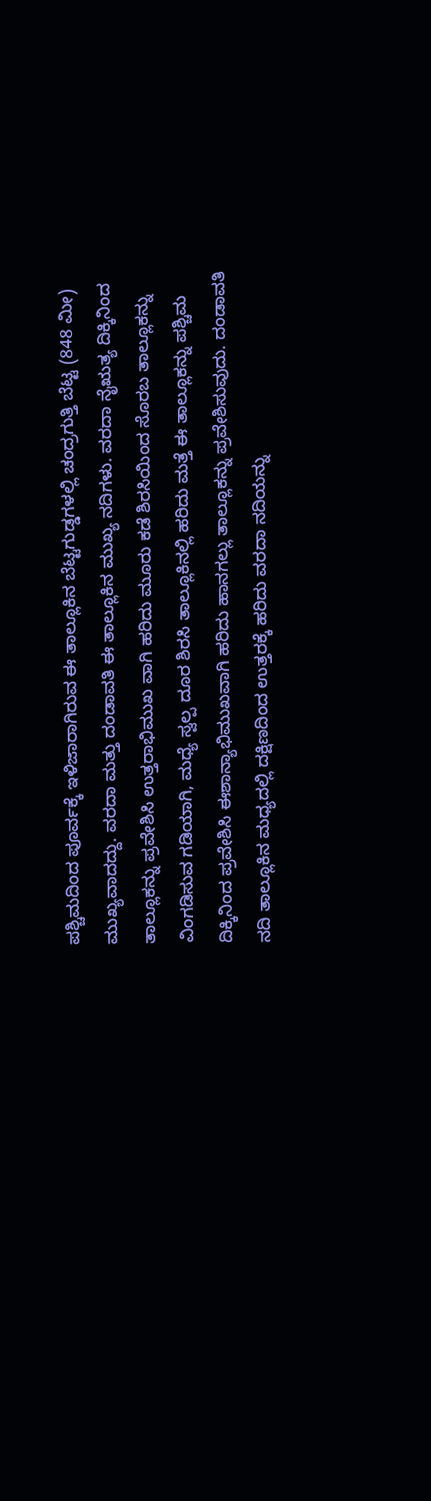ಪಶ್ಚಿಮದಿಂದ ಪೂರ್ವಕ್ಕೆ ಇಳಿಜಾರಾಗಿರುವ ಈ ತಾಲ್ಲೂಕಿನ ಬೆಟ್ಟಗುಡ್ಡಗಳಲ್ಲಿ ಚಂದ್ರಗುತ್ತಿ ಬೆಟ್ಟ (848 ಮೀ) ಮುಖ್ಯವಾದದ್ದು. ವರದಾ ಮತ್ತು ದಂಡಾವತಿ ಈ ತಾಲ್ಲೂಕಿನ ಮುಖ್ಯ ನದಿಗಳು. ವರದಾ ನೈಋತ್ಯ ದಿಕ್ಕಿನಿಂದ ತಾಲ್ಲೂಕನ್ನು ಪ್ರವೇಶಿಸಿ ಉತ್ತರಾಭಿಮುಖ ವಾಗಿ ಹರಿದು ಮೂರು ಕಡೆ ಶಿರಸಿಯಿಂದ ಸೊರಬ ತಾಲ್ಲೂಕನ್ನು ವಿಂಗಡಿಸುವ ಗಡಿಯಾಗಿ, ಮಧ್ಯೆ ಸ್ವಲ್ಪ ದೂರ ಶಿರಸಿ ತಾಲ್ಲೂಕಿನಲ್ಲಿ ಹರಿದು ಮತ್ತೆ ಈ ತಾಲ್ಲೂಕನ್ನು ಪಶ್ಚಿಮ ದಿಕ್ಕಿನಿಂದ ಪ್ರವೇಶಿಸಿ ಈಶಾನ್ಯಾಭಿಮುಖವಾಗಿ ಹರಿದು ಹಾನಗಲ್ಲು ತಾಲ್ಲೂಕನ್ನು ಪ್ರವೇಶಿಸುವುದು. ದಂಡಾವತಿ ನದಿ ತಾಲ್ಲೂಕಿನ ಮಧ್ಯದಲ್ಲಿ ದಕ್ಷಿಣದಿಂದ ಉತ್ತರಕ್ಕೆ ಹರಿದು ವರದಾ ನದಿಯನ್ನು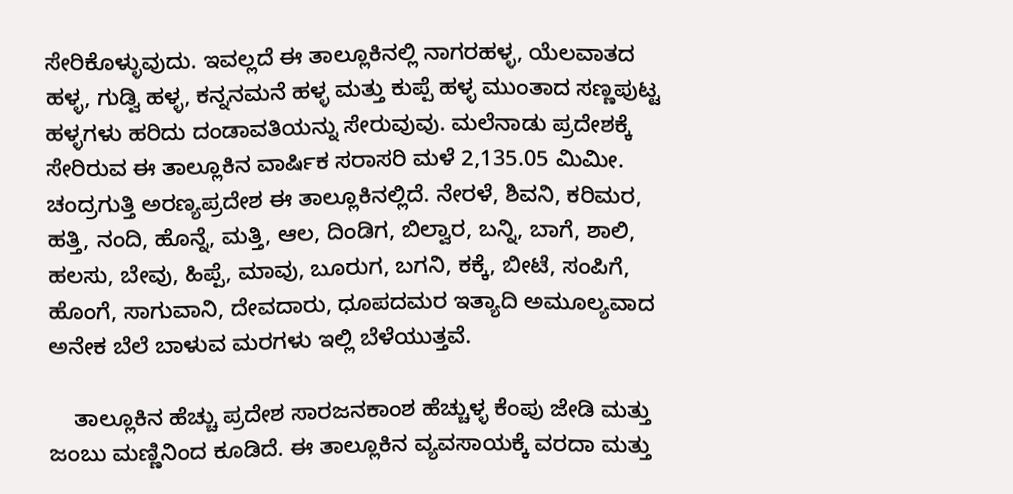ಸೇರಿಕೊಳ್ಳುವುದು. ಇವಲ್ಲದೆ ಈ ತಾಲ್ಲೂಕಿನಲ್ಲಿ ನಾಗರಹಳ್ಳ, ಯೆಲವಾತದ ಹಳ್ಳ, ಗುಡ್ವಿ ಹಳ್ಳ, ಕನ್ನನಮನೆ ಹಳ್ಳ ಮತ್ತು ಕುಪ್ಪೆ ಹಳ್ಳ ಮುಂತಾದ ಸಣ್ಣಪುಟ್ಟ ಹಳ್ಳಗಳು ಹರಿದು ದಂಡಾವತಿಯನ್ನು ಸೇರುವುವು. ಮಲೆನಾಡು ಪ್ರದೇಶಕ್ಕೆ ಸೇರಿರುವ ಈ ತಾಲ್ಲೂಕಿನ ವಾರ್ಷಿಕ ಸರಾಸರಿ ಮಳೆ 2,135.05 ಮಿಮೀ. ಚಂದ್ರಗುತ್ತಿ ಅರಣ್ಯಪ್ರದೇಶ ಈ ತಾಲ್ಲೂಕಿನಲ್ಲಿದೆ. ನೇರಳೆ, ಶಿವನಿ, ಕರಿಮರ, ಹತ್ತಿ, ನಂದಿ, ಹೊನ್ನೆ, ಮತ್ತಿ, ಆಲ, ದಿಂಡಿಗ, ಬಿಲ್ವಾರ, ಬನ್ನಿ, ಬಾಗೆ, ಶಾಲಿ, ಹಲಸು, ಬೇವು, ಹಿಪ್ಪೆ, ಮಾವು, ಬೂರುಗ, ಬಗನಿ, ಕಕ್ಕೆ, ಬೀಟೆ, ಸಂಪಿಗೆ, ಹೊಂಗೆ, ಸಾಗುವಾನಿ, ದೇವದಾರು, ಧೂಪದಮರ ಇತ್ಯಾದಿ ಅಮೂಲ್ಯವಾದ ಅನೇಕ ಬೆಲೆ ಬಾಳುವ ಮರಗಳು ಇಲ್ಲಿ ಬೆಳೆಯುತ್ತವೆ.

    ತಾಲ್ಲೂಕಿನ ಹೆಚ್ಚು ಪ್ರದೇಶ ಸಾರಜನಕಾಂಶ ಹೆಚ್ಚುಳ್ಳ ಕೆಂಪು ಜೇಡಿ ಮತ್ತು ಜಂಬು ಮಣ್ಣಿನಿಂದ ಕೂಡಿದೆ. ಈ ತಾಲ್ಲೂಕಿನ ವ್ಯವಸಾಯಕ್ಕೆ ವರದಾ ಮತ್ತು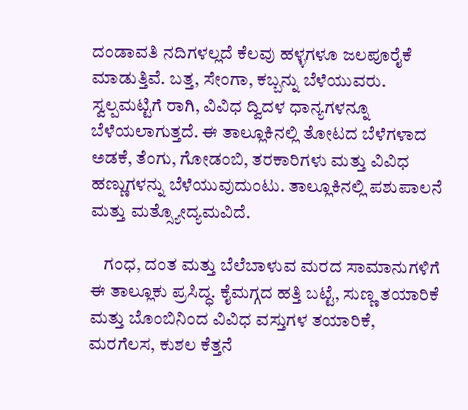ದಂಡಾವತಿ ನದಿಗಳಲ್ಲದೆ ಕೆಲವು ಹಳ್ಳಗಳೂ ಜಲಪೂರೈಕೆ ಮಾಡುತ್ತಿವೆ. ಬತ್ತ, ಸೇಂಗಾ, ಕಬ್ಬನ್ನು ಬೆಳೆಯುವರು. ಸ್ವಲ್ಪಮಟ್ಟಿಗೆ ರಾಗಿ, ವಿವಿಧ ದ್ವಿದಳ ಧಾನ್ಯಗಳನ್ನೂ ಬೆಳೆಯಲಾಗುತ್ತದೆ. ಈ ತಾಲ್ಲೂಕಿನಲ್ಲಿ ತೋಟದ ಬೆಳೆಗಳಾದ ಅಡಕೆ, ತೆಂಗು, ಗೋಡಂಬಿ, ತರಕಾರಿಗಳು ಮತ್ತು ವಿವಿಧ ಹಣ್ಣುಗಳನ್ನು ಬೆಳೆಯುವುದುಂಟು. ತಾಲ್ಲೂಕಿನಲ್ಲಿ ಪಶುಪಾಲನೆ ಮತ್ತು ಮತ್ಸ್ಯೋದ್ಯಮವಿದೆ.

    ಗಂಧ, ದಂತ ಮತ್ತು ಬೆಲೆಬಾಳುವ ಮರದ ಸಾಮಾನುಗಳಿಗೆ ಈ ತಾಲ್ಲೂಕು ಪ್ರಸಿದ್ಧ. ಕೈಮಗ್ಗದ ಹತ್ತಿ ಬಟ್ಟೆ, ಸುಣ್ಣ ತಯಾರಿಕೆ ಮತ್ತು ಬೊಂಬಿನಿಂದ ವಿವಿಧ ವಸ್ತುಗಳ ತಯಾರಿಕೆ, ಮರಗೆಲಸ, ಕುಶಲ ಕೆತ್ತನೆ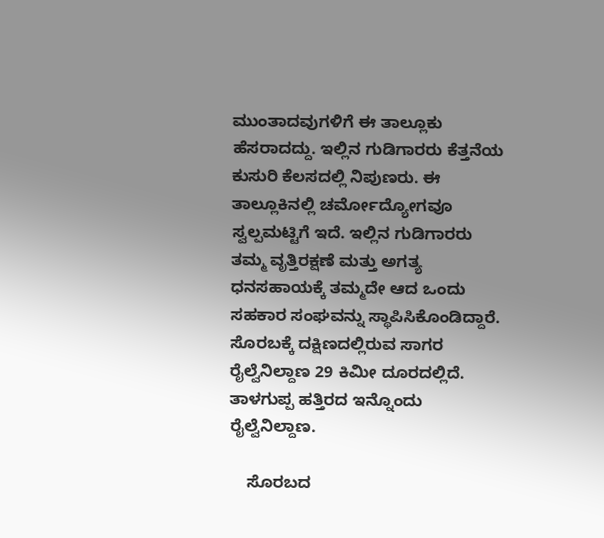ಮುಂತಾದವುಗಳಿಗೆ ಈ ತಾಲ್ಲೂಕು ಹೆಸರಾದದ್ದು. ಇಲ್ಲಿನ ಗುಡಿಗಾರರು ಕೆತ್ತನೆಯ ಕುಸುರಿ ಕೆಲಸದಲ್ಲಿ ನಿಪುಣರು. ಈ ತಾಲ್ಲೂಕಿನಲ್ಲಿ ಚರ್ಮೋದ್ಯೋಗವೂ ಸ್ವಲ್ಪಮಟ್ಟಿಗೆ ಇದೆ. ಇಲ್ಲಿನ ಗುಡಿಗಾರರು ತಮ್ಮ ವೃತ್ತಿರಕ್ಷಣೆ ಮತ್ತು ಅಗತ್ಯ ಧನಸಹಾಯಕ್ಕೆ ತಮ್ಮದೇ ಆದ ಒಂದು ಸಹಕಾರ ಸಂಘವನ್ನು ಸ್ಥಾಪಿಸಿಕೊಂಡಿದ್ದಾರೆ. ಸೊರಬಕ್ಕೆ ದಕ್ಷಿಣದಲ್ಲಿರುವ ಸಾಗರ ರೈಲ್ವೆನಿಲ್ದಾಣ 29 ಕಿಮೀ ದೂರದಲ್ಲಿದೆ. ತಾಳಗುಪ್ಪ ಹತ್ತಿರದ ಇನ್ನೊಂದು ರೈಲ್ವೆನಿಲ್ದಾಣ.

    ಸೊರಬದ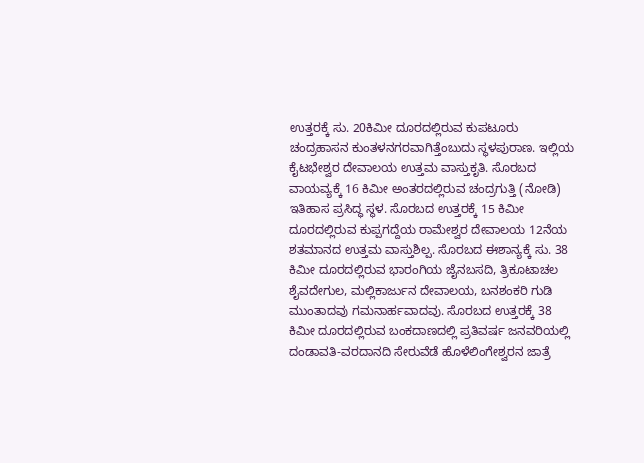ಉತ್ತರಕ್ಕೆ ಸು. 20ಕಿಮೀ ದೂರದಲ್ಲಿರುವ ಕುಪಟೂರು ಚಂದ್ರಹಾಸನ ಕುಂತಳನಗರವಾಗಿತ್ತೆಂಬುದು ಸ್ಥಳಪುರಾಣ. ಇಲ್ಲಿಯ ಕೈಟಭೇಶ್ವರ ದೇವಾಲಯ ಉತ್ತಮ ವಾಸ್ತುಕೃತಿ. ಸೊರಬದ ವಾಯವ್ಯಕ್ಕೆ 16 ಕಿಮೀ ಅಂತರದಲ್ಲಿರುವ ಚಂದ್ರಗುತ್ತಿ (ನೋಡಿ) ಇತಿಹಾಸ ಪ್ರಸಿದ್ಧ ಸ್ಥಳ. ಸೊರಬದ ಉತ್ತರಕ್ಕೆ 15 ಕಿಮೀ ದೂರದಲ್ಲಿರುವ ಕುಪ್ಪಗದ್ದೆಯ ರಾಮೇಶ್ವರ ದೇವಾಲಯ 12ನೆಯ ಶತಮಾನದ ಉತ್ತಮ ವಾಸ್ತುಶಿಲ್ಪ. ಸೊರಬದ ಈಶಾನ್ಯಕ್ಕೆ ಸು. 38 ಕಿಮೀ ದೂರದಲ್ಲಿರುವ ಭಾರಂಗಿಯ ಜೈನಬಸದಿ, ತ್ರಿಕೂಟಾಚಲ ಶೈವದೇಗುಲ, ಮಲ್ಲಿಕಾರ್ಜುನ ದೇವಾಲಯ, ಬನಶಂಕರಿ ಗುಡಿ ಮುಂತಾದವು ಗಮನಾರ್ಹವಾದವು. ಸೊರಬದ ಉತ್ತರಕ್ಕೆ 38 ಕಿಮೀ ದೂರದಲ್ಲಿರುವ ಬಂಕದಾಣದಲ್ಲಿ ಪ್ರತಿವರ್ಷ ಜನವರಿಯಲ್ಲಿ ದಂಡಾವತಿ-ವರದಾನದಿ ಸೇರುವೆಡೆ ಹೊಳೆಲಿಂಗೇಶ್ವರನ ಜಾತ್ರೆ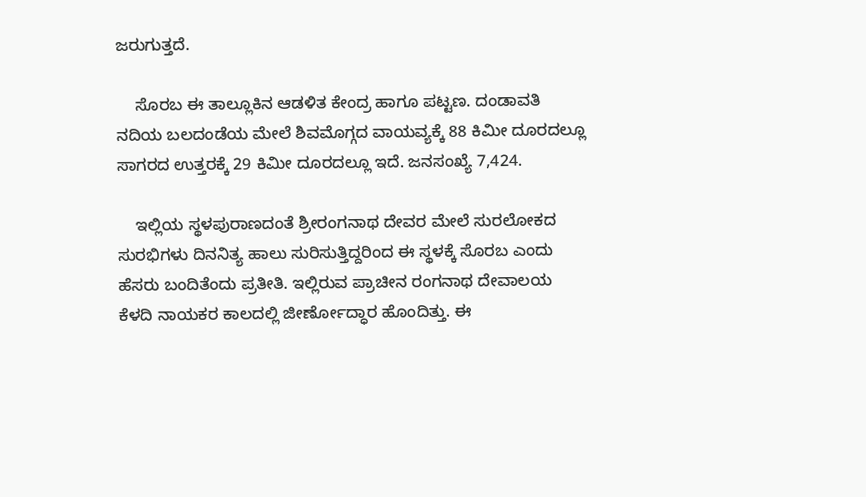ಜರುಗುತ್ತದೆ.

    ಸೊರಬ ಈ ತಾಲ್ಲೂಕಿನ ಆಡಳಿತ ಕೇಂದ್ರ ಹಾಗೂ ಪಟ್ಟಣ. ದಂಡಾವತಿ ನದಿಯ ಬಲದಂಡೆಯ ಮೇಲೆ ಶಿವಮೊಗ್ಗದ ವಾಯವ್ಯಕ್ಕೆ 88 ಕಿಮೀ ದೂರದಲ್ಲೂ ಸಾಗರದ ಉತ್ತರಕ್ಕೆ 29 ಕಿಮೀ ದೂರದಲ್ಲೂ ಇದೆ. ಜನಸಂಖ್ಯೆ 7,424.

    ಇಲ್ಲಿಯ ಸ್ಥಳಪುರಾಣದಂತೆ ಶ್ರೀರಂಗನಾಥ ದೇವರ ಮೇಲೆ ಸುರಲೋಕದ ಸುರಭಿಗಳು ದಿನನಿತ್ಯ ಹಾಲು ಸುರಿಸುತ್ತಿದ್ದರಿಂದ ಈ ಸ್ಥಳಕ್ಕೆ ಸೊರಬ ಎಂದು ಹೆಸರು ಬಂದಿತೆಂದು ಪ್ರತೀತಿ. ಇಲ್ಲಿರುವ ಪ್ರಾಚೀನ ರಂಗನಾಥ ದೇವಾಲಯ ಕೆಳದಿ ನಾಯಕರ ಕಾಲದಲ್ಲಿ ಜೀರ್ಣೋದ್ಧಾರ ಹೊಂದಿತ್ತು. ಈ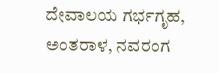ದೇವಾಲಯ ಗರ್ಭಗೃಹ, ಅಂತರಾಳ, ನವರಂಗ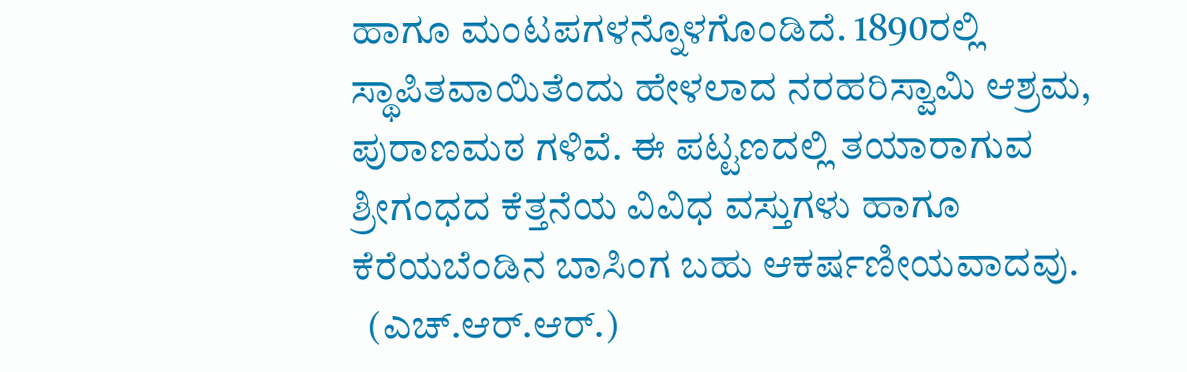ಹಾಗೂ ಮಂಟಪಗಳನ್ನೊಳಗೊಂಡಿದೆ. 1890ರಲ್ಲಿ ಸ್ಥಾಪಿತವಾಯಿತೆಂದು ಹೇಳಲಾದ ನರಹರಿಸ್ವಾಮಿ ಆಶ್ರಮ, ಪುರಾಣಮಠ ಗಳಿವೆ. ಈ ಪಟ್ಟಣದಲ್ಲಿ ತಯಾರಾಗುವ ಶ್ರೀಗಂಧದ ಕೆತ್ತನೆಯ ವಿವಿಧ ವಸ್ತುಗಳು ಹಾಗೂ ಕೆರೆಯಬೆಂಡಿನ ಬಾಸಿಂಗ ಬಹು ಆಕರ್ಷಣೀಯವಾದವು.
  (ಎಚ್.ಆರ್.ಆರ್.)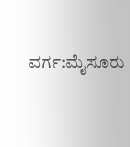ವರ್ಗ:ಮೈಸೂರು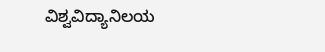ವಿಶ್ವವಿದ್ಯಾನಿಲಯ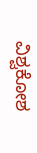ವಿಶ್ವಕೋಶ